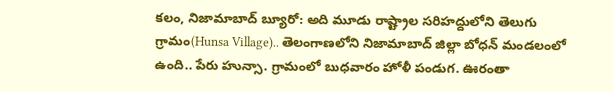కలం, నిజామాబాద్ బ్యూరో: అది మూడు రాష్ట్రాల సరిహద్దులోని తెలుగు గ్రామం(Hunsa Village).. తెలంగాణలోని నిజామాబాద్ జిల్లా బోధన్ మండలంలో ఉంది.. పేరు హున్సా. గ్రామంలో బుధవారం హోళీ పండుగ. ఊరంతా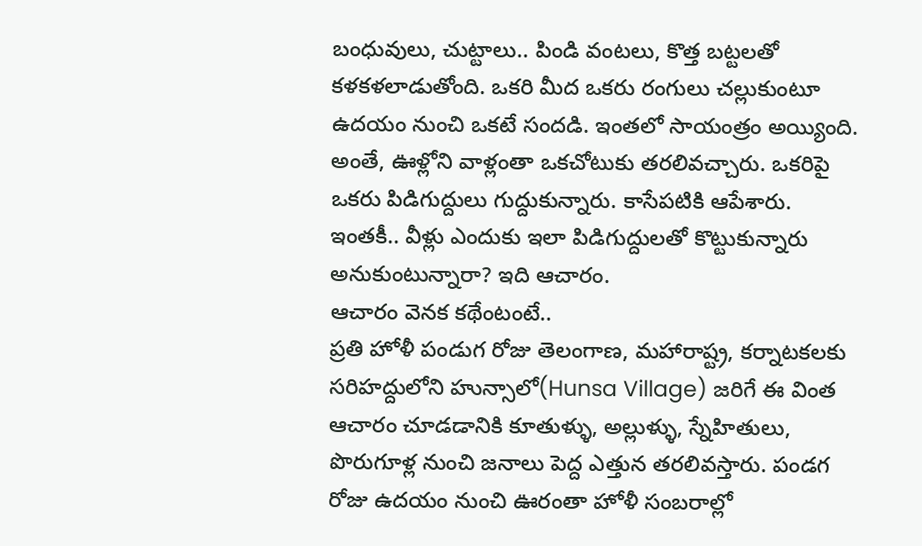బంధువులు, చుట్టాలు.. పిండి వంటలు, కొత్త బట్టలతో కళకళలాడుతోంది. ఒకరి మీద ఒకరు రంగులు చల్లుకుంటూ ఉదయం నుంచి ఒకటే సందడి. ఇంతలో సాయంత్రం అయ్యింది. అంతే, ఊళ్లోని వాళ్లంతా ఒకచోటుకు తరలివచ్చారు. ఒకరిపై ఒకరు పిడిగుద్దులు గుద్దుకున్నారు. కాసేపటికి ఆపేశారు. ఇంతకీ.. వీళ్లు ఎందుకు ఇలా పిడిగుద్దులతో కొట్టుకున్నారు అనుకుంటున్నారా? ఇది ఆచారం.
ఆచారం వెనక కథేంటంటే..
ప్రతి హోళీ పండుగ రోజు తెలంగాణ, మహారాష్ట్ర, కర్నాటకలకు సరిహద్దులోని హున్సాలో(Hunsa Village) జరిగే ఈ వింత ఆచారం చూడడానికి కూతుళ్ళు, అల్లుళ్ళు, స్నేహితులు, పొరుగూళ్ల నుంచి జనాలు పెద్ద ఎత్తున తరలివస్తారు. పండగ రోజు ఉదయం నుంచి ఊరంతా హోళీ సంబరాల్లో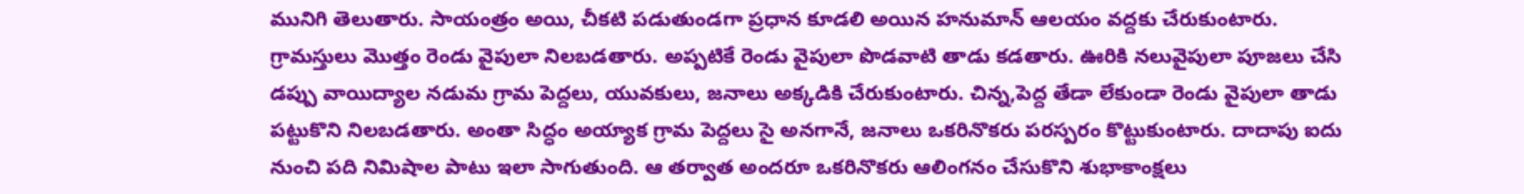మునిగి తెలుతారు. సాయంత్రం అయి, చీకటి పడుతుండగా ప్రధాన కూడలి అయిన హనుమాన్ ఆలయం వద్దకు చేరుకుంటారు.
గ్రామస్తులు మొత్తం రెండు వైపులా నిలబడతారు. అప్పటికే రెండు వైపులా పొడవాటి తాడు కడతారు. ఊరికి నలువైపులా పూజలు చేసి డప్పు వాయిద్యాల నడుమ గ్రామ పెద్దలు, యువకులు, జనాలు అక్కడికి చేరుకుంటారు. చిన్న,పెద్ద తేడా లేకుండా రెండు వైపులా తాడు పట్టుకొని నిలబడతారు. అంతా సిద్ధం అయ్యాక గ్రామ పెద్దలు సై అనగానే, జనాలు ఒకరినొకరు పరస్పరం కొట్టుకుంటారు. దాదాపు ఐదు నుంచి పది నిమిషాల పాటు ఇలా సాగుతుంది. ఆ తర్వాత అందరూ ఒకరినొకరు ఆలింగనం చేసుకొని శుభాకాంక్షలు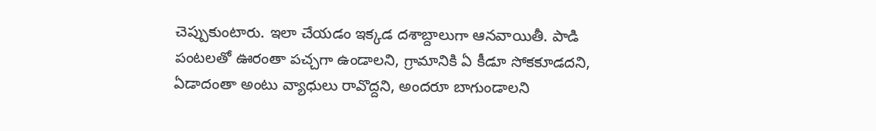చెప్పుకుంటారు. ఇలా చేయడం ఇక్కడ దశాబ్దాలుగా ఆనవాయితీ. పాడి పంటలతో ఊరంతా పచ్చగా ఉండాలని, గ్రామానికి ఏ కీడూ సోకకూడదని, ఏడాదంతా అంటు వ్యాధులు రావొద్దని, అందరూ బాగుండాలని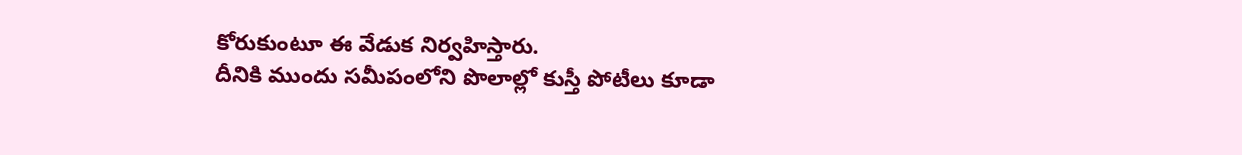కోరుకుంటూ ఈ వేడుక నిర్వహిస్తారు.
దీనికి ముందు సమీపంలోని పొలాల్లో కుస్తీ పోటీలు కూడా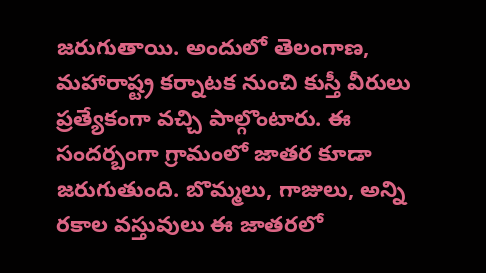జరుగుతాయి. అందులో తెలంగాణ, మహారాష్ట్ర కర్నాటక నుంచి కుస్తీ వీరులు ప్రత్యేకంగా వచ్చి పాల్గొంటారు. ఈ సందర్బంగా గ్రామంలో జాతర కూడా జరుగుతుంది. బొమ్మలు, గాజులు, అన్ని రకాల వస్తువులు ఈ జాతరలో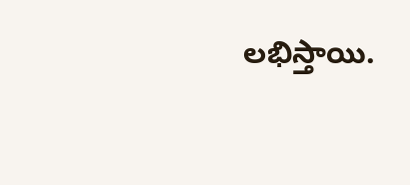లభిస్తాయి.